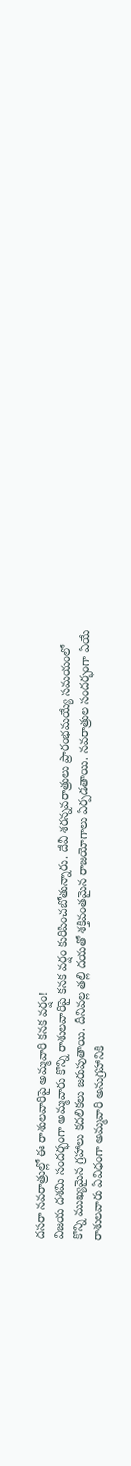దసరా నవరాత్రుల్లో ఈ రాశులవారిపై అమ్మవారి కనక వర్షం!
విజయ దశమి సందర్భంగా అమ్మవారు కొన్ని రాశులవారిపై కనక వర్షం కురిపించబోతున్నారు. దేవీ శరన్నవరాత్రులు ప్రారంభమయ్యే సమయంలో కొన్ని ముఖ్యమైన గ్రహాలు కదలికలు జరుపుతాయి. దీనివల్ల తల్లి దయతో శక్తివంతమైన రాజయోగాలు ఏర్పడతాయి. నవరాత్రుల సందర్భంగా ఏయే రాశులవారు ఏవిధంగా అమ్మవారి అనుగ్రహానికి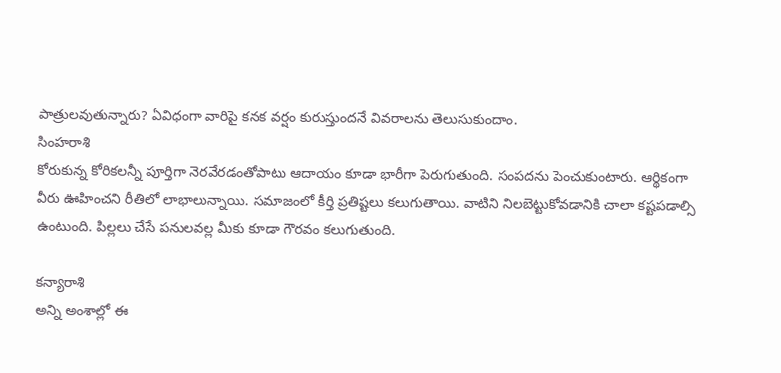పాత్రులవుతున్నారు? ఏవిధంగా వారిపై కనక వర్షం కురుస్తుందనే వివరాలను తెలుసుకుందాం.
సింహరాశి
కోరుకున్న కోరికలన్నీ పూర్తిగా నెరవేరడంతోపాటు ఆదాయం కూడా భారీగా పెరుగుతుంది. సంపదను పెంచుకుంటారు. ఆర్థికంగా వీరు ఊహించని రీతిలో లాభాలున్నాయి. సమాజంలో కీర్తి ప్రతిష్టలు కలుగుతాయి. వాటిని నిలబెట్టుకోవడానికి చాలా కష్టపడాల్సి ఉంటుంది. పిల్లలు చేసే పనులవల్ల మీకు కూడా గౌరవం కలుగుతుంది.

కన్యారాశి
అన్ని అంశాల్లో ఈ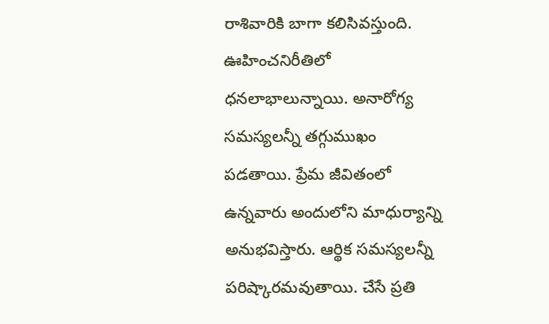రాశివారికి బాగా కలిసివస్తుంది. ఊహించనిరీతిలో ధనలాభాలున్నాయి. అనారోగ్య సమస్యలన్నీ తగ్గుముఖం పడతాయి. ప్రేమ జీవితంలో ఉన్నవారు అందులోని మాధుర్యాన్ని అనుభవిస్తారు. ఆర్థిక సమస్యలన్నీ పరిష్కారమవుతాయి. చేసే ప్రతి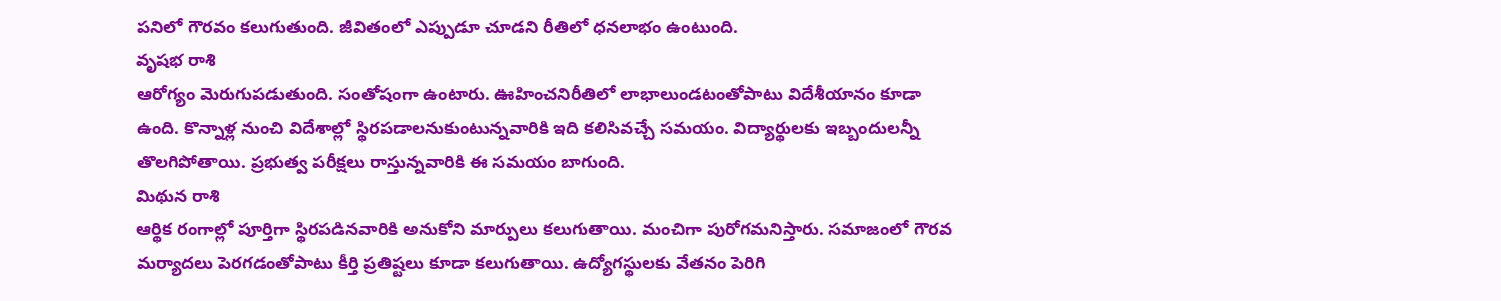పనిలో గౌరవం కలుగుతుంది. జీవితంలో ఎప్పుడూ చూడని రీతిలో ధనలాభం ఉంటుంది.
వృషభ రాశి
ఆరోగ్యం మెరుగుపడుతుంది. సంతోషంగా ఉంటారు. ఊహించనిరీతిలో లాభాలుండటంతోపాటు విదేశీయానం కూడా ఉంది. కొన్నాళ్ల నుంచి విదేశాల్లో స్థిరపడాలనుకుంటున్నవారికి ఇది కలిసివచ్చే సమయం. విద్యార్థులకు ఇబ్బందులన్నీ తొలగిపోతాయి. ప్రభుత్వ పరీక్షలు రాస్తున్నవారికి ఈ సమయం బాగుంది.
మిథున రాశి
ఆర్థిక రంగాల్లో పూర్తిగా స్థిరపడినవారికి అనుకోని మార్పులు కలుగుతాయి. మంచిగా పురోగమనిస్తారు. సమాజంలో గౌరవ మర్యాదలు పెరగడంతోపాటు కీర్తి ప్రతిష్టలు కూడా కలుగుతాయి. ఉద్యోగస్థులకు వేతనం పెరిగి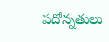పదోన్నతులు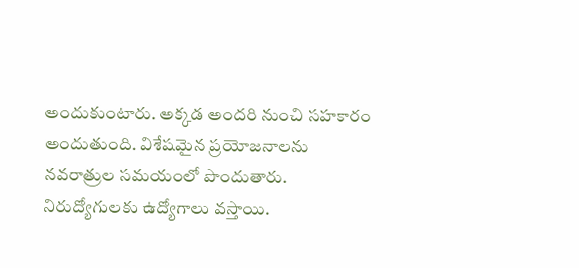అందుకుంటారు. అక్కడ అందరి నుంచి సహకారం అందుతుంది. విశేషమైన ప్రయోజనాలను నవరాత్రుల సమయంలో పొందుతారు. నిరుద్యోగులకు ఉద్యోగాలు వస్తాయి.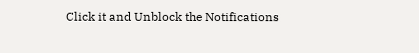Click it and Unblock the Notifications